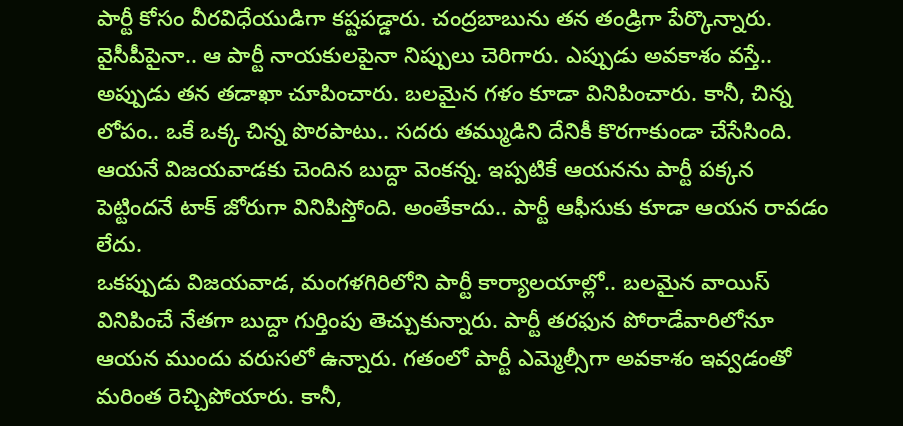పార్టీ కోసం వీరవిధేయుడిగా కష్టపడ్డారు. చంద్రబాబును తన తండ్రిగా పేర్కొన్నారు. వైసీపీపైనా.. ఆ పార్టీ నాయకులపైనా నిప్పులు చెరిగారు. ఎప్పుడు అవకాశం వస్తే.. అప్పుడు తన తడాఖా చూపించారు. బలమైన గళం కూడా వినిపించారు. కానీ, చిన్న లోపం.. ఒకే ఒక్క చిన్న పొరపాటు.. సదరు తమ్ముడిని దేనికీ కొరగాకుండా చేసేసింది. ఆయనే విజయవాడకు చెందిన బుద్దా వెంకన్న. ఇప్పటికే ఆయనను పార్టీ పక్కన పెట్టిందనే టాక్ జోరుగా వినిపిస్తోంది. అంతేకాదు.. పార్టీ ఆఫీసుకు కూడా ఆయన రావడం లేదు.
ఒకప్పుడు విజయవాడ, మంగళగిరిలోని పార్టీ కార్యాలయాల్లో.. బలమైన వాయిస్ వినిపించే నేతగా బుద్దా గుర్తింపు తెచ్చుకున్నారు. పార్టీ తరఫున పోరాడేవారిలోనూ ఆయన ముందు వరుసలో ఉన్నారు. గతంలో పార్టీ ఎమ్మెల్సీగా అవకాశం ఇవ్వడంతో మరింత రెచ్చిపోయారు. కానీ,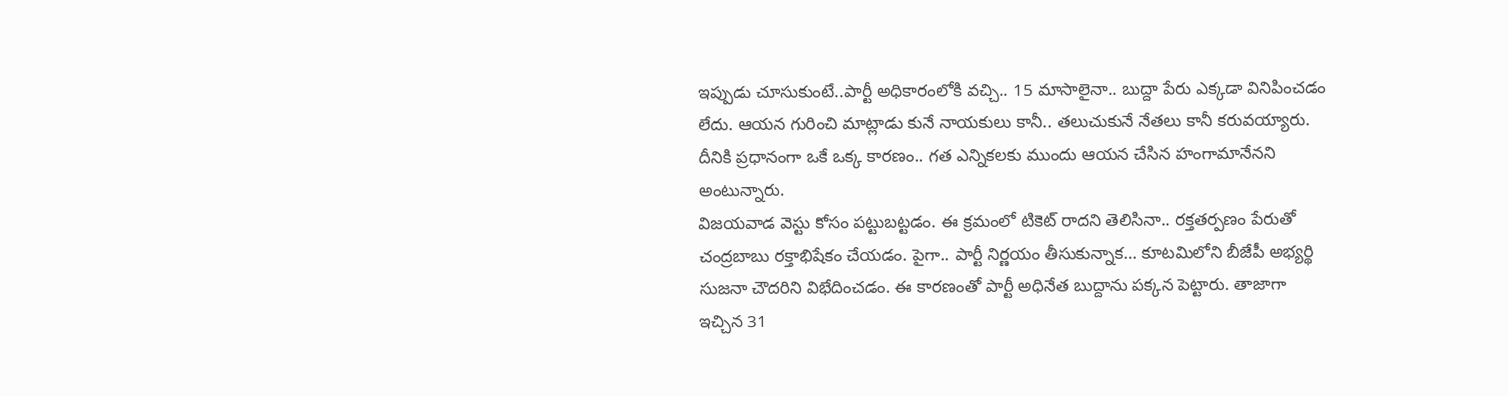ఇప్పుడు చూసుకుంటే..పార్టీ అధికారంలోకి వచ్చి.. 15 మాసాలైనా.. బుద్దా పేరు ఎక్కడా వినిపించడం లేదు. ఆయన గురించి మాట్లాడు కునే నాయకులు కానీ.. తలుచుకునే నేతలు కానీ కరువయ్యారు. దీనికి ప్రధానంగా ఒకే ఒక్క కారణం.. గత ఎన్నికలకు ముందు ఆయన చేసిన హంగామానేనని అంటున్నారు.
విజయవాడ వెస్టు కోసం పట్టుబట్టడం. ఈ క్రమంలో టికెట్ రాదని తెలిసినా.. రక్తతర్పణం పేరుతో చంద్రబాబు రక్తాభిషేకం చేయడం. పైగా.. పార్టీ నిర్ణయం తీసుకున్నాక… కూటమిలోని బీజేపీ అభ్యర్థి సుజనా చౌదరిని విభేదించడం. ఈ కారణంతో పార్టీ అధినేత బుద్దాను పక్కన పెట్టారు. తాజాగా ఇచ్చిన 31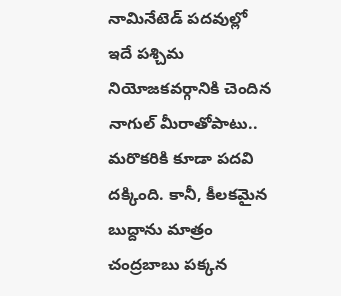నామినేటెడ్ పదవుల్లో ఇదే పశ్చిమ నియోజకవర్గానికి చెందిన నాగుల్ మీరాతోపాటు.. మరొకరికి కూడా పదవి దక్కింది. కానీ, కీలకమైన బుద్దాను మాత్రం చంద్రబాబు పక్కన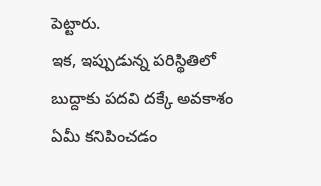పెట్టారు.
ఇక, ఇప్పుడున్న పరిస్థితిలో బుద్దాకు పదవి దక్కే అవకాశం ఏమీ కనిపించడం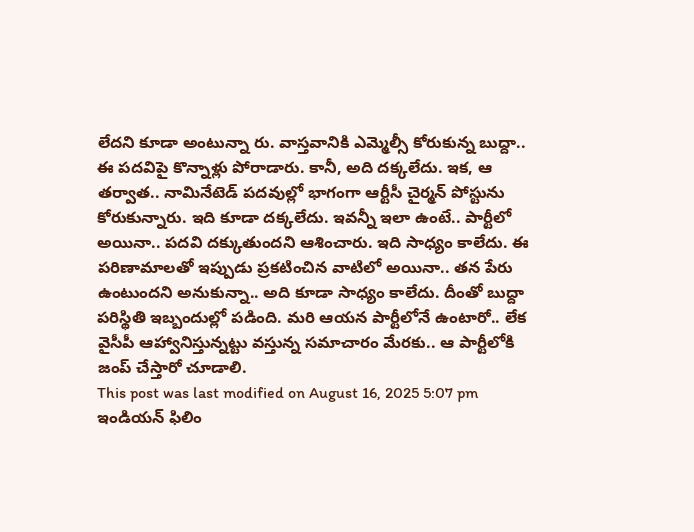లేదని కూడా అంటున్నా రు. వాస్తవానికి ఎమ్మెల్సీ కోరుకున్న బుద్దా.. ఈ పదవిపై కొన్నాళ్లు పోరాడారు. కానీ, అది దక్కలేదు. ఇక, ఆ తర్వాత.. నామినేటెడ్ పదవుల్లో భాగంగా ఆర్టీసీ చైర్మన్ పోస్టును కోరుకున్నారు. ఇది కూడా దక్కలేదు. ఇవన్నీ ఇలా ఉంటే.. పార్టీలో అయినా.. పదవి దక్కుతుందని ఆశించారు. ఇది సాధ్యం కాలేదు. ఈ పరిణామాలతో ఇప్పుడు ప్రకటించిన వాటిలో అయినా.. తన పేరు ఉంటుందని అనుకున్నా.. అది కూడా సాధ్యం కాలేదు. దీంతో బుద్దా పరిస్థితి ఇబ్బందుల్లో పడింది. మరి ఆయన పార్టీలోనే ఉంటారో.. లేక వైసీపీ ఆహ్వానిస్తున్నట్టు వస్తున్న సమాచారం మేరకు.. ఆ పార్టీలోకి జంప్ చేస్తారో చూడాలి.
This post was last modified on August 16, 2025 5:07 pm
ఇండియన్ ఫిలిం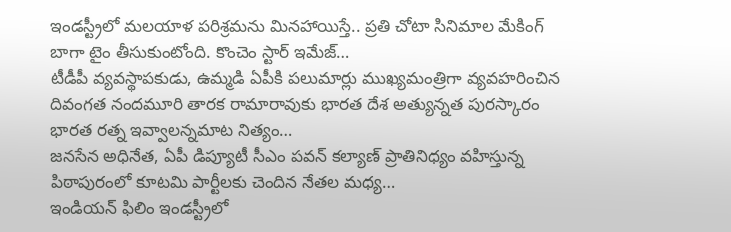ఇండస్ట్రీలో మలయాళ పరిశ్రమను మినహాయిస్తే.. ప్రతి చోటా సినిమాల మేకింగ్ బాగా టైం తీసుకుంటోంది. కొంచెం స్టార్ ఇమేజ్…
టీడీపీ వ్యవస్థాపకుడు, ఉమ్మడి ఏపీకి పలుమార్లు ముఖ్యమంత్రిగా వ్యవహరించిన దివంగత నందమూరి తారక రామారావుకు భారత దేశ అత్యున్నత పురస్కారం భారత రత్న ఇవ్వాలన్నమాట నిత్యం…
జనసేన అధినేత, ఏపీ డిప్యూటీ సీఎం పవన్ కల్యాణ్ ప్రాతినిధ్యం వహిస్తున్న పిఠాపురంలో కూటమి పార్టీలకు చెందిన నేతల మధ్య…
ఇండియన్ ఫిలిం ఇండస్ట్రీలో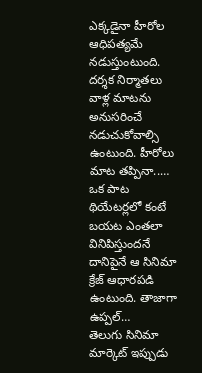ఎక్కడైనా హీరోల ఆధిపత్యమే నడుస్తుంటుంది. దర్శక నిర్మాతలు వాళ్ల మాటను అనుసరించే నడుచుకోవాల్సి ఉంటుంది. హీరోలు మాట తప్పినా..…
ఒక పాట థియేటర్లలో కంటే బయట ఎంతలా వినిపిస్తుందనే దానిపైనే ఆ సినిమా క్రేజ్ ఆధారపడి ఉంటుంది. తాజాగా ఉప్పల్…
తెలుగు సినిమా మార్కెట్ ఇప్పుడు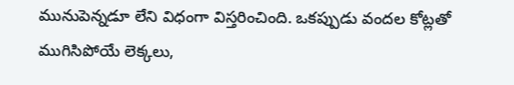మునుపెన్నడూ లేని విధంగా విస్తరించింది. ఒకప్పుడు వందల కోట్లతో ముగిసిపోయే లెక్కలు,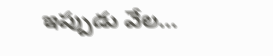ఇప్పుడు వేల…